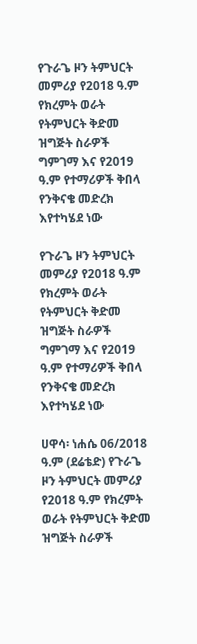የጉራጌ ዞን ትምህርት መምሪያ የ2018 ዓ.ም የክረምት ወራት የትምህርት ቅድመ ዝግጅት ስራዎች ግምገማ እና የ2019 ዓ.ም የተማሪዎች ቅበላ የንቅናቄ መድረክ እየተካሄደ ነው

የጉራጌ ዞን ትምህርት መምሪያ የ2018 ዓ.ም የክረምት ወራት የትምህርት ቅድመ ዝግጅት ስራዎች ግምገማ እና የ2019 ዓ.ም የተማሪዎች ቅበላ የንቅናቄ መድረክ እየተካሄደ ነው

ሀዋሳ፡ ነሐሴ 06/2018 ዓ.ም (ደሬቴድ) የጉራጌ ዞን ትምህርት መምሪያ የ2018 ዓ.ም የክረምት ወራት የትምህርት ቅድመ ዝግጅት ስራዎች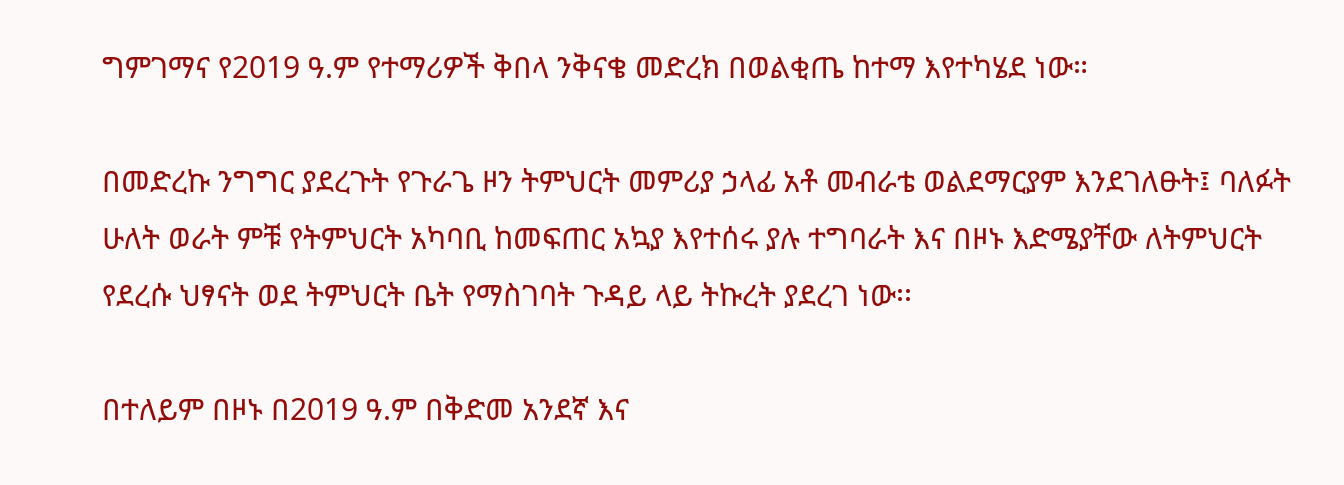ግምገማና የ2019 ዓ.ም የተማሪዎች ቅበላ ንቅናቄ መድረክ በወልቂጤ ከተማ እየተካሄደ ነው።

በመድረኩ ንግግር ያደረጉት የጉራጌ ዞን ትምህርት መምሪያ ኃላፊ አቶ መብራቴ ወልደማርያም እንደገለፁት፤ ባለፉት ሁለት ወራት ምቹ የትምህርት አካባቢ ከመፍጠር አኳያ እየተሰሩ ያሉ ተግባራት እና በዞኑ እድሜያቸው ለትምህርት የደረሱ ህፃናት ወደ ትምህርት ቤት የማስገባት ጉዳይ ላይ ትኩረት ያደረገ ነው፡፡

በተለይም በዞኑ በ2019 ዓ.ም በቅድመ አንደኛ እና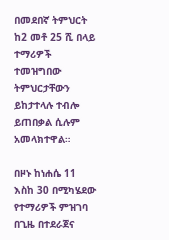በመደበኛ ትምህርት ከ2 መቶ 25 ሺ በላይ ተማሪዎች ተመዝግበው ትምህርታቸውን ይከታተላሉ ተብሎ ይጠበቃል ሲሉም አመላክተዋል።

በዞኑ ከነሐሴ 11 እስከ 30 በሚካሄደው የተማሪዎች ምዝገባ በጊዜ በተደራጀና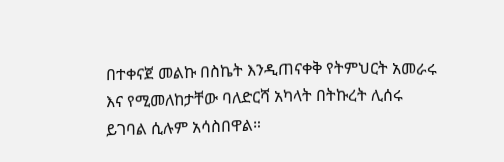በተቀናጀ መልኩ በስኬት እንዲጠናቀቅ የትምህርት አመራሩ እና የሚመለከታቸው ባለድርሻ አካላት በትኩረት ሊሰሩ ይገባል ሲሉም አሳስበዋል።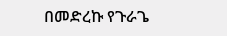በመድረኩ የጉራጌ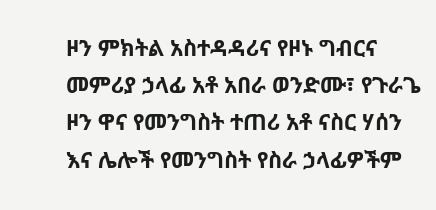ዞን ምክትል አስተዳዳሪና የዞኑ ግብርና መምሪያ ኃላፊ አቶ አበራ ወንድሙ፣ የጉራጌ ዞን ዋና የመንግስት ተጠሪ አቶ ናስር ሃሰን እና ሌሎች የመንግስት የስራ ኃላፊዎችም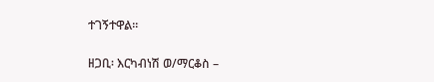ተገኝተዋል።

ዘጋቢ፡ እርካብነሽ ወ/ማርቆስ –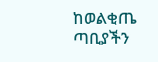ከወልቂጤ ጣቢያችን